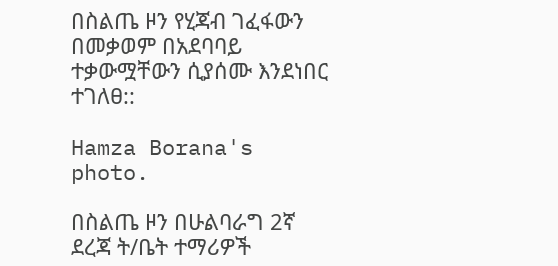በስልጤ ዞን የሂጃብ ገፈፋውን በመቃወም በአደባባይ ተቃውሟቸውን ሲያሰሙ እንደነበር ተገለፀ::

Hamza Borana's photo.

በስልጤ ዞን በሁልባራግ 2ኛ ደረጃ ት/ቤት ተማሪዎች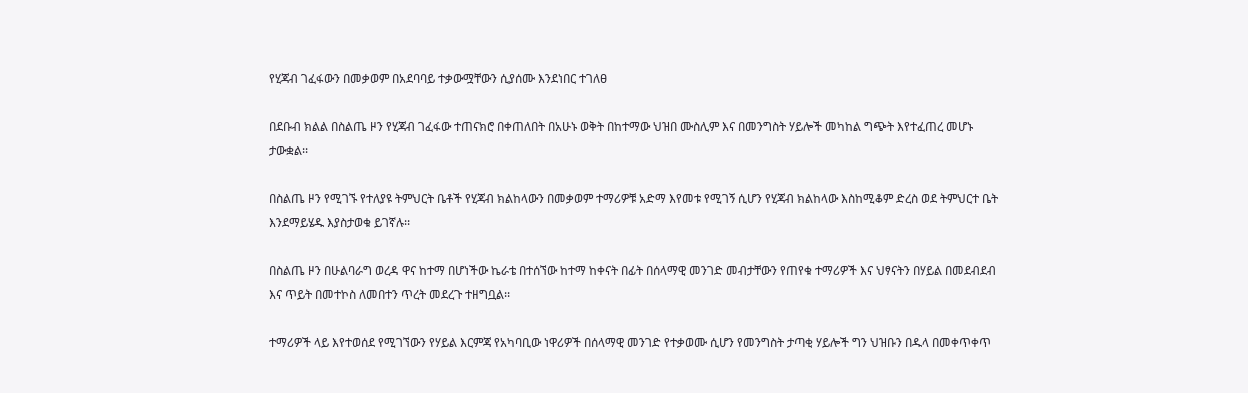የሂጃብ ገፈፋውን በመቃወም በአደባባይ ተቃውሟቸውን ሲያሰሙ እንደነበር ተገለፀ

በደቡብ ክልል በስልጤ ዞን የሂጃብ ገፈፋው ተጠናክሮ በቀጠለበት በአሁኑ ወቅት በከተማው ህዝበ ሙስሊም እና በመንግስት ሃይሎች መካከል ግጭት እየተፈጠረ መሆኑ ታውቋል፡፡

በስልጤ ዞን የሚገኙ የተለያዩ ትምህርት ቤቶች የሂጃብ ክልከላውን በመቃወም ተማሪዎቹ አድማ እየመቱ የሚገኝ ሲሆን የሂጃብ ክልከላው እስከሚቆም ድረስ ወደ ትምህርተ ቤት እንደማይሄዱ እያስታወቁ ይገኛሉ፡፡

በስልጤ ዞን በሁልባራግ ወረዳ ዋና ከተማ በሆነችው ኬራቴ በተሰኘው ከተማ ከቀናት በፊት በሰላማዊ መንገድ መብታቸውን የጠየቁ ተማሪዎች እና ህፃናትን በሃይል በመደብደብ እና ጥይት በመተኮስ ለመበተን ጥረት መደረጉ ተዘግቧል፡፡

ተማሪዎች ላይ እየተወሰደ የሚገኘውን የሃይል እርምጃ የአካባቢው ነዋሪዎች በሰላማዊ መንገድ የተቃወሙ ሲሆን የመንግስት ታጣቂ ሃይሎች ግን ህዝቡን በዱላ በመቀጥቀጥ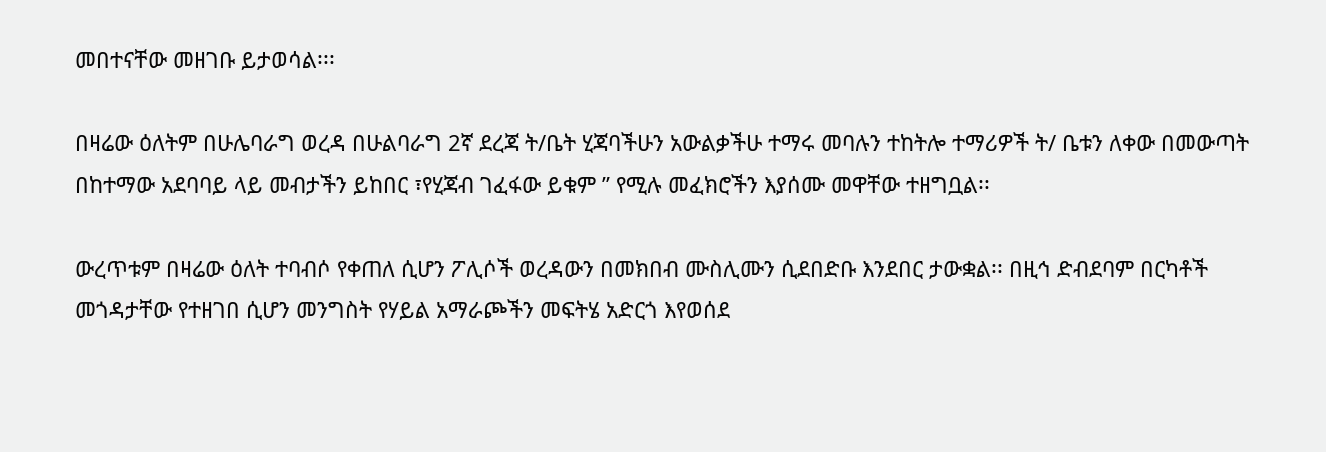መበተናቸው መዘገቡ ይታወሳል፡፡፡

በዛሬው ዕለትም በሁሌባራግ ወረዳ በሁልባራግ 2ኛ ደረጃ ት/ቤት ሂጃባችሁን አውልቃችሁ ተማሩ መባሉን ተከትሎ ተማሪዎች ት/ ቤቱን ለቀው በመውጣት በከተማው አደባባይ ላይ መብታችን ይከበር ፣የሂጃብ ገፈፋው ይቁም ” የሚሉ መፈክሮችን እያሰሙ መዋቸው ተዘግቧል፡፡

ውረጥቱም በዛሬው ዕለት ተባብሶ የቀጠለ ሲሆን ፖሊሶች ወረዳውን በመክበብ ሙስሊሙን ሲደበድቡ እንደበር ታውቋል፡፡ በዚኅ ድብደባም በርካቶች መጎዳታቸው የተዘገበ ሲሆን መንግስት የሃይል አማራጮችን መፍትሄ አድርጎ እየወሰደ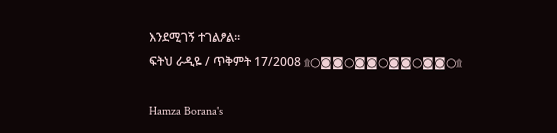እንደሚገኝ ተገልፆል፡፡
ፍትህ ራዲዬ / ጥቅምት 17/2008 ۩○◙◙○◙◙○◙◙○◙◙○۩

Hamza Borana's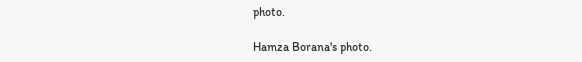photo.

Hamza Borana's photo.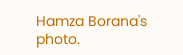Hamza Borana's photo.